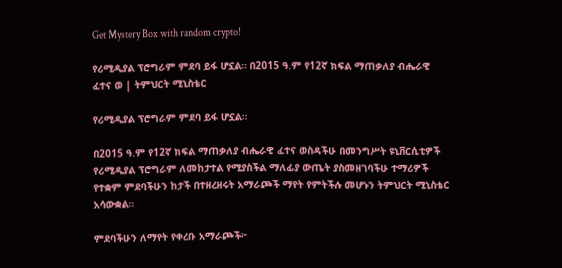Get Mystery Box with random crypto!

የሪሚዲያል ፕሮግራም ምደባ ይፋ ሆኗል። በ2015 ዓ.ም የ12ኛ ክፍል ማጠቃለያ ብሔራዊ ፈተና ወ | ትምህርት ሚኒስቴር

የሪሚዲያል ፕሮግራም ምደባ ይፋ ሆኗል።

በ2015 ዓ.ም የ12ኛ ክፍል ማጠቃለያ ብሔራዊ ፈተና ወስዳችሁ በመንግሥት ዩኒቨርሲቲዎች የሪሚዲያል ፕሮግራም ለመከታተል የሚያስችል ማለፊያ ውጤት ያስመዘገባችሁ ተማሪዎች የተቋም ምደባችሁን ከታች በተዘረዘሩት አማራጮች ማየት የምትችሉ መሆኑን ትምህርት ሚኒስቴር አሳውቋል።

ምደባችሁን ለማየት የቀረቡ አማራጮች፦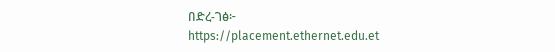በድረ-ገፅ፦
https://placement.ethernet.edu.et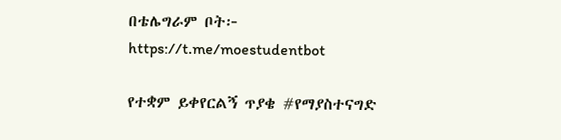በቴሌግራም ቦት፦
https://t.me/moestudentbot

የተቋም ይቀየርልኝ ጥያቄ #የማያስተናግድ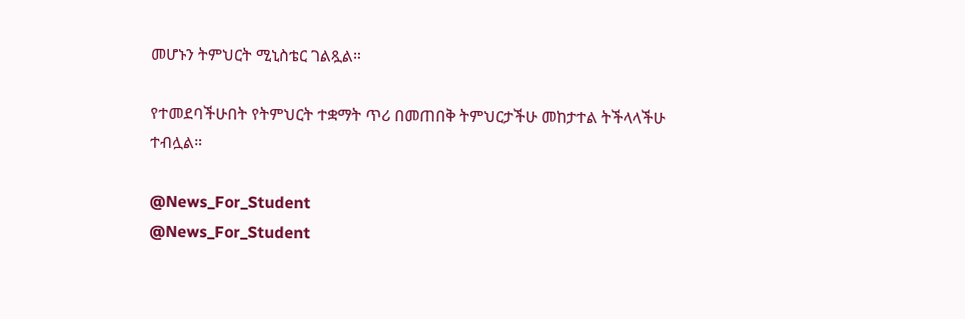መሆኑን ትምህርት ሚኒስቴር ገልጿል።

የተመደባችሁበት የትምህርት ተቋማት ጥሪ በመጠበቅ ትምህርታችሁ መከታተል ትችላላችሁ ተብሏል።

@News_For_Student
@News_For_Student